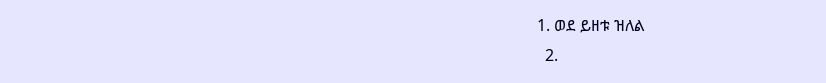1. ወደ ይዘቱ ዝለል
  2.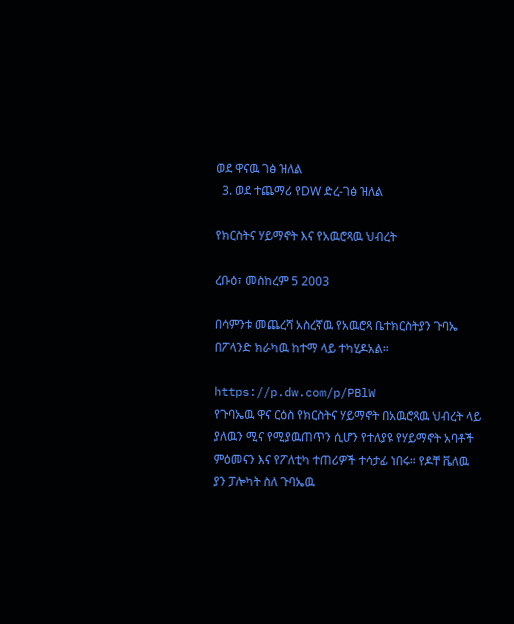ወደ ዋናዉ ገፅ ዝለል
  3. ወደ ተጨማሪ የDW ድረ-ገፅ ዝለል

የክርስትና ሃይማኖት እና የአዉሮጻዉ ህብረት

ረቡዕ፣ መስከረም 5 2003

በሳምንቱ መጨረሻ አስረኛዉ የአዉሮጻ ቤተክርስትያን ጉባኤ በፖላንድ ክራካዉ ከተማ ላይ ተካሂዶአል።

https://p.dw.com/p/PBlW
የጉባኤዉ ዋና ርዕስ የክርስትና ሃይማኖት በአዉሮጻዉ ህብረት ላይ ያለዉን ሚና የሚያዉጠጥን ሲሆን የተለያዩ የሃይማኖት አባቶች ምዕመናን እና የፖለቲካ ተጠሪዎች ተሳታፊ ነበሩ። የዶቸ ቬለዉ ያን ፓሎካት ስለ ጉባኤዉ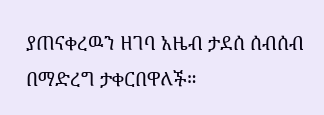ያጠናቀረዉን ዘገባ አዜብ ታደሰ ሰብሰብ በማድረግ ታቀርበዋለች።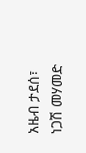አዜብ ታደሰ፣ ነጋሽ መሃመድ